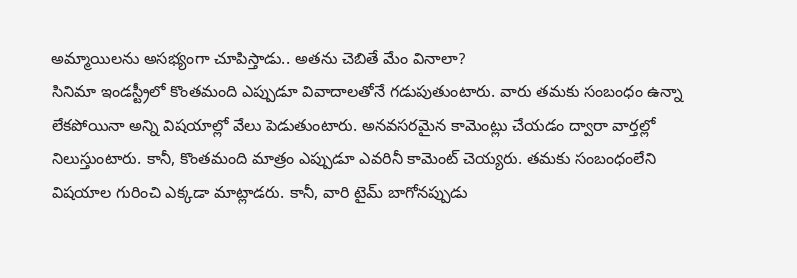అమ్మాయిలను అసభ్యంగా చూపిస్తాడు.. అతను చెబితే మేం వినాలా?
సినిమా ఇండస్ట్రీలో కొంతమంది ఎప్పుడూ వివాదాలతోనే గడుపుతుంటారు. వారు తమకు సంబంధం ఉన్నా లేకపోయినా అన్ని విషయాల్లో వేలు పెడుతుంటారు. అనవసరమైన కామెంట్లు చేయడం ద్వారా వార్తల్లో నిలుస్తుంటారు. కానీ, కొంతమంది మాత్రం ఎప్పుడూ ఎవరినీ కామెంట్ చెయ్యరు. తమకు సంబంధంలేని విషయాల గురించి ఎక్కడా మాట్లాడరు. కానీ, వారి టైమ్ బాగోనప్పుడు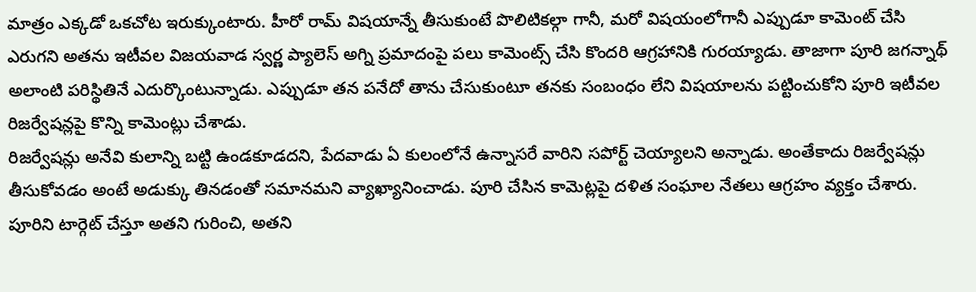మాత్రం ఎక్కడో ఒకచోట ఇరుక్కుంటారు. హీరో రామ్ విషయాన్నే తీసుకుంటే పొలిటికల్గా గానీ, మరో విషయంలోగానీ ఎప్పుడూ కామెంట్ చేసి ఎరుగని అతను ఇటీవల విజయవాడ స్వర్ణ ప్యాలెస్ అగ్ని ప్రమాదంపై పలు కామెంట్స్ చేసి కొందరి ఆగ్రహానికి గురయ్యాడు. తాజాగా పూరి జగన్నాథ్ అలాంటి పరిస్థితినే ఎదుర్కొంటున్నాడు. ఎప్పుడూ తన పనేదో తాను చేసుకుంటూ తనకు సంబంధం లేని విషయాలను పట్టించుకోని పూరి ఇటీవల రిజర్వేషన్లపై కొన్ని కామెంట్లు చేశాడు.
రిజర్వేషన్లు అనేవి కులాన్ని బట్టి ఉండకూడదని, పేదవాడు ఏ కులంలోనే ఉన్నాసరే వారిని సపోర్ట్ చెయ్యాలని అన్నాడు. అంతేకాదు రిజర్వేషన్లు తీసుకోవడం అంటే అడుక్కు తినడంతో సమానమని వ్యాఖ్యానించాడు. పూరి చేసిన కామెట్లపై దళిత సంఘాల నేతలు ఆగ్రహం వ్యక్తం చేశారు. పూరిని టార్గెట్ చేస్తూ అతని గురించి, అతని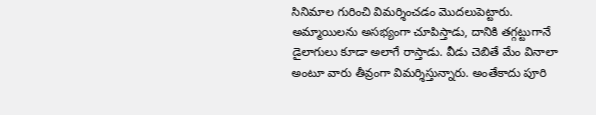సినిమాల గురించి విమర్శించడం మొదలుపెట్టారు. అమ్మాయిలను అసభ్యంగా చూపిస్తాడు, దానికి తగ్గట్టుగానే డైలాగులు కూడా అలాగే రాస్తాడు. వీడు చెబితే మేం వినాలా అంటూ వారు తీవ్రంగా విమర్శిస్తున్నారు. అంతేకాదు పూరి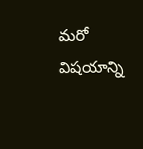మరో విషయాన్ని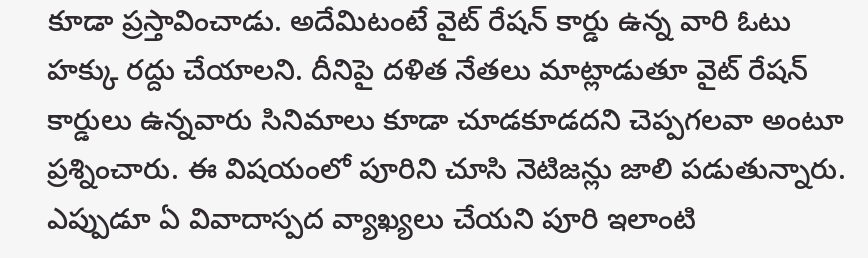కూడా ప్రస్తావించాడు. అదేమిటంటే వైట్ రేషన్ కార్డు ఉన్న వారి ఓటు హక్కు రద్దు చేయాలని. దీనిపై దళిత నేతలు మాట్లాడుతూ వైట్ రేషన్ కార్డులు ఉన్నవారు సినిమాలు కూడా చూడకూడదని చెప్పగలవా అంటూ ప్రశ్నించారు. ఈ విషయంలో పూరిని చూసి నెటిజన్లు జాలి పడుతున్నారు. ఎప్పుడూ ఏ వివాదాస్పద వ్యాఖ్యలు చేయని పూరి ఇలాంటి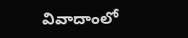వివాదాంలో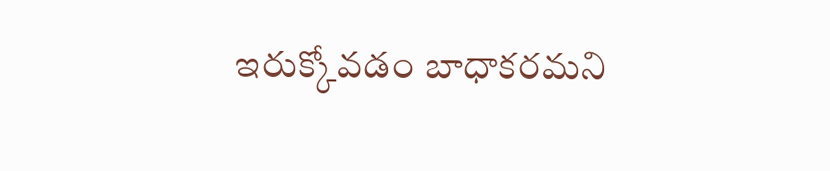ఇరుక్కోవడం బాధాకరమని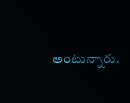అంటున్నారు.